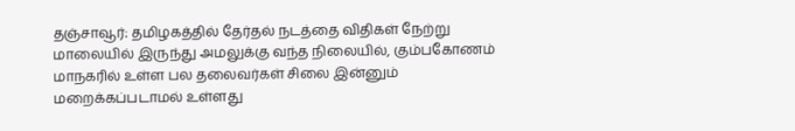தஞ்சாவூர்: தமிழகத்தில் தேர்தல் நடத்தை விதிகள் நேற்று மாலையில் இருந்து அமலுக்கு வந்த நிலையில், கும்பகோணம் மாநகரில் உள்ள பல தலைவர்கள் சிலை இன்னும் மறைக்கப்படாமல் உள்ளது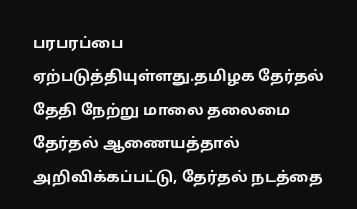பரபரப்பை ஏற்படுத்தியுள்ளது.தமிழக தேர்தல் தேதி நேற்று மாலை தலைமை தேர்தல் ஆணையத்தால் அறிவிக்கப்பட்டு, தேர்தல் நடத்தை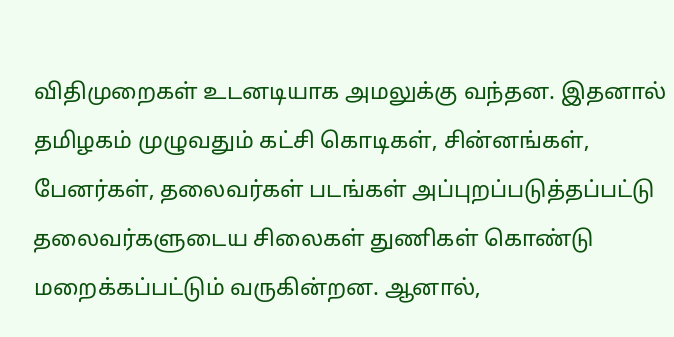விதிமுறைகள் உடனடியாக அமலுக்கு வந்தன. இதனால் தமிழகம் முழுவதும் கட்சி கொடிகள், சின்னங்கள், பேனர்கள், தலைவர்கள் படங்கள் அப்புறப்படுத்தப்பட்டு தலைவர்களுடைய சிலைகள் துணிகள் கொண்டு மறைக்கப்பட்டும் வருகின்றன. ஆனால்,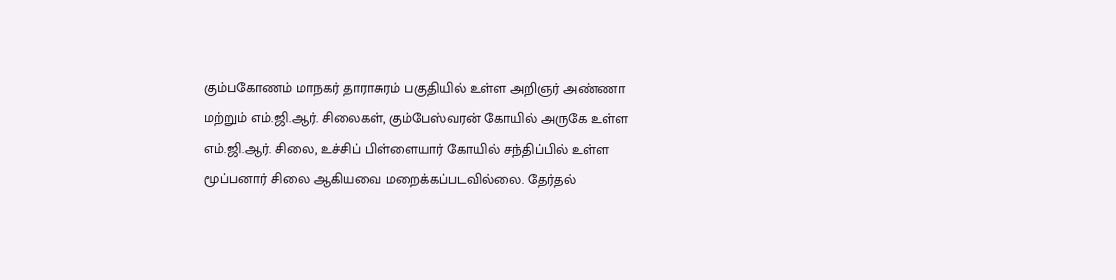கும்பகோணம் மாநகர் தாராசுரம் பகுதியில் உள்ள அறிஞர் அண்ணா மற்றும் எம்.ஜி.ஆர். சிலைகள், கும்பேஸ்வரன் கோயில் அருகே உள்ள எம்.ஜி.ஆர். சிலை, உச்சிப் பிள்ளையார் கோயில் சந்திப்பில் உள்ள மூப்பனார் சிலை ஆகியவை மறைக்கப்படவில்லை. தேர்தல்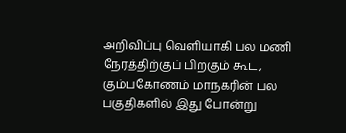அறிவிப்பு வெளியாகி பல மணி நேரத்திற்குப் பிறகும் கூட, கும்பகோணம் மாநகரின் பல பகுதிகளில் இது போன்று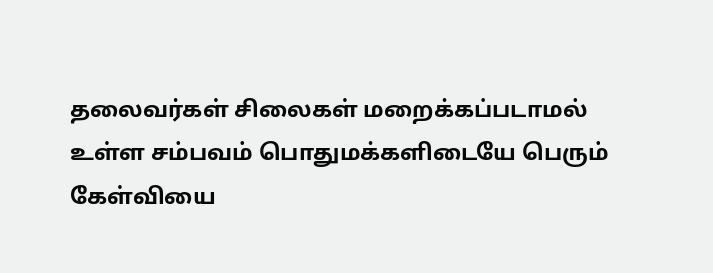தலைவர்கள் சிலைகள் மறைக்கப்படாமல் உள்ள சம்பவம் பொதுமக்களிடையே பெரும் கேள்வியை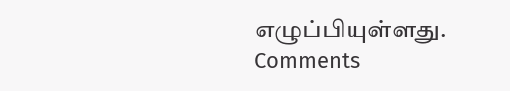எழுப்பியுள்ளது.
Comments